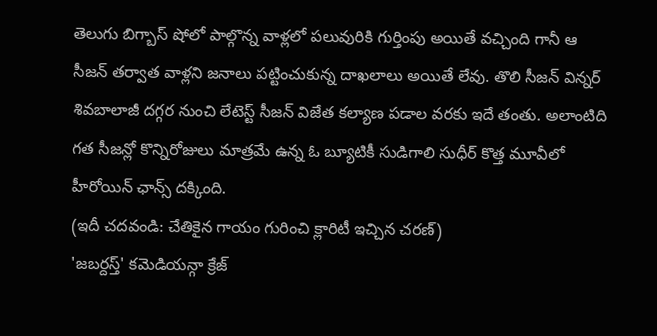తెలుగు బిగ్బాస్ షోలో పాల్గొన్న వాళ్లలో పలువురికి గుర్తింపు అయితే వచ్చింది గానీ ఆ సీజన్ తర్వాత వాళ్లని జనాలు పట్టించుకున్న దాఖలాలు అయితే లేవు. తొలి సీజన్ విన్నర్ శివబాలాజీ దగ్గర నుంచి లేటెస్ట్ సీజన్ విజేత కల్యాణ పడాల వరకు ఇదే తంతు. అలాంటిది గత సీజన్లో కొన్నిరోజులు మాత్రమే ఉన్న ఓ బ్యూటికీ సుడిగాలి సుధీర్ కొత్త మూవీలో హీరోయిన్ ఛాన్స్ దక్కింది.
(ఇదీ చదవండి: చేతికైన గాయం గురించి క్లారిటీ ఇచ్చిన చరణ్)
'జబర్దస్త్' కమెడియన్గా క్రేజ్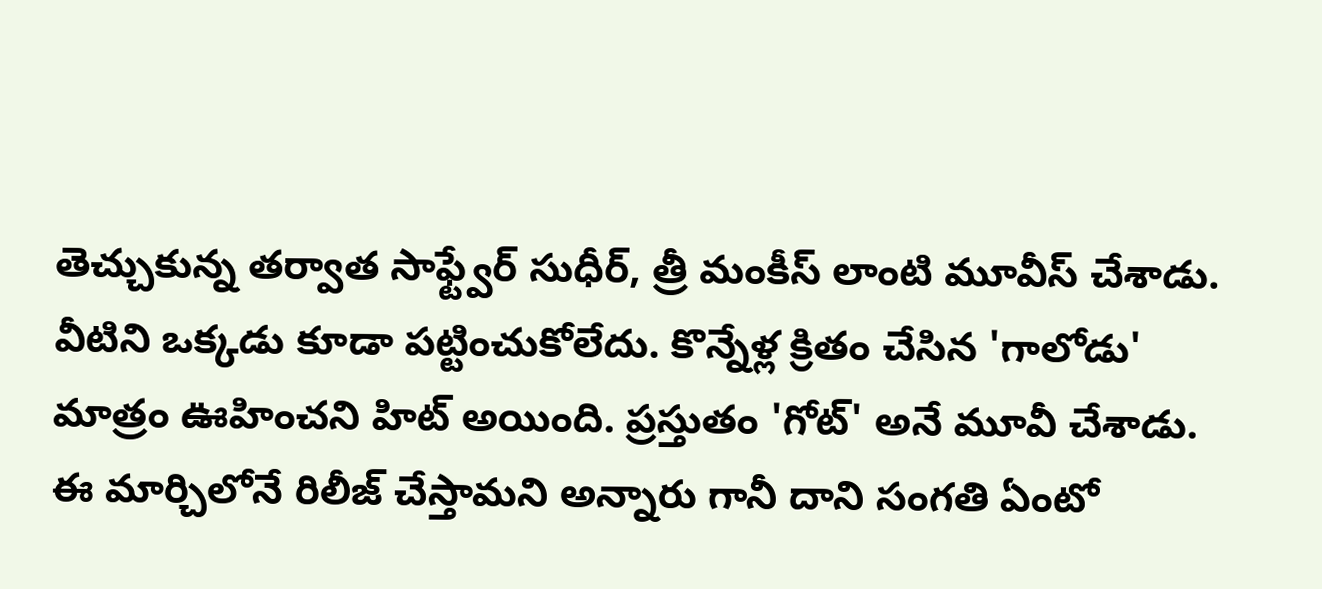తెచ్చుకున్న తర్వాత సాఫ్ట్వేర్ సుధీర్, త్రీ మంకీస్ లాంటి మూవీస్ చేశాడు. వీటిని ఒక్కడు కూడా పట్టించుకోలేదు. కొన్నేళ్ల క్రితం చేసిన 'గాలోడు' మాత్రం ఊహించని హిట్ అయింది. ప్రస్తుతం 'గోట్' అనే మూవీ చేశాడు. ఈ మార్చిలోనే రిలీజ్ చేస్తామని అన్నారు గానీ దాని సంగతి ఏంటో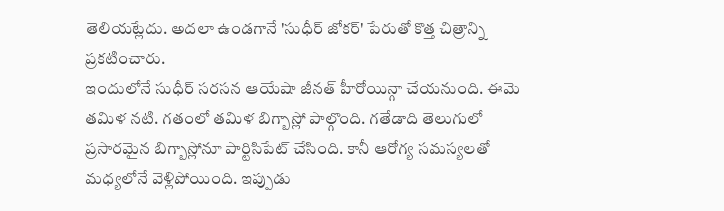తెలియట్లేదు. అదలా ఉండగానే 'సుధీర్ జోకర్' పేరుతో కొత్త చిత్రాన్ని ప్రకటించారు.
ఇందులోనే సుధీర్ సరసన ఆయేషా జీనత్ హీరోయిన్గా చేయనుంది. ఈమె తమిళ నటి. గతంలో తమిళ బిగ్బాస్లో పాల్గొంది. గతేడాది తెలుగులో ప్రసారమైన బిగ్బాస్లోనూ పార్టిసిపేట్ చేసింది. కానీ ఆరోగ్య సమస్యలతో మధ్యలోనే వెళ్లిపోయింది. ఇప్పుడు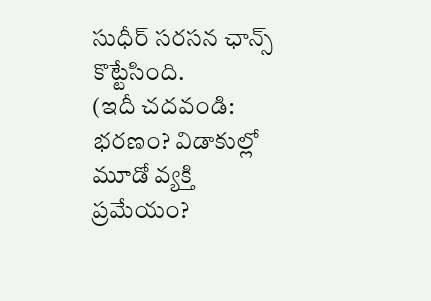సుధీర్ సరసన ఛాన్స్ కొట్టేసింది.
(ఇదీ చదవండి: భరణం? విడాకుల్లో మూడో వ్యక్తి ప్రమేయం?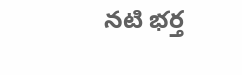నటి భర్త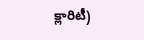క్లారిటీ)